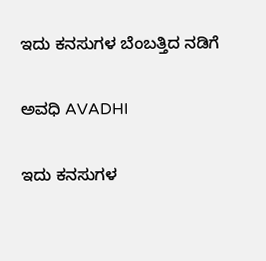ಇದು ಕನಸುಗಳ ಬೆಂಬತ್ತಿದ ನಡಿಗೆ‍

ಅವಧಿ AVADHI

ಇದು ಕನಸುಗಳ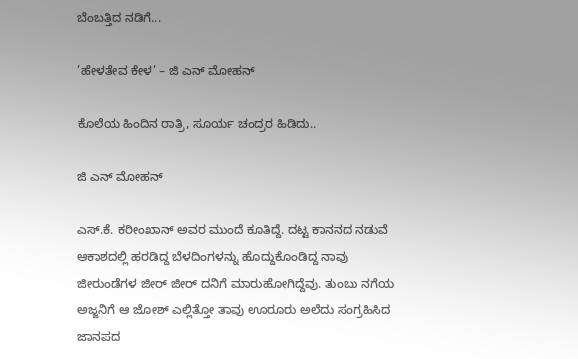ಬೆಂಬತ್ತಿದ ನಡಿಗೆ...

’ಹೇಳತೇವ ಕೇಳ’ – ಜಿ ಎನ್ ಮೋಹನ್

ಕೊಲೆಯ ಹಿಂದಿನ ರಾತ್ರಿ, ಸೂರ್ಯ ಚಂದ್ರರ ಹಿಡಿದು..

ಜಿ ಎನ್ ಮೋಹನ್

ಎಸ್.ಕೆ. ಕರೀಂಖಾನ್ ಅವರ ಮುಂದೆ ಕೂತಿದ್ದೆ. ದಟ್ಟ ಕಾನನದ ನಡುವೆ ಆಕಾಶದಲ್ಲಿ ಹರಡಿದ್ದ ಬೆಳದಿಂಗಳನ್ನು ಹೊದ್ದುಕೊಂಡಿದ್ದ ನಾವು ಜೀರುಂಡೆಗಳ ಜೀರ್ ಜೀರ್ ದನಿಗೆ ಮಾರುಹೋಗಿದ್ದೆವು. ತುಂಬು ನಗೆಯ ಅಜ್ಜನಿಗೆ ಆ ಜೋಶ್ ಎಲ್ಲಿತ್ತೋ ತಾವು ಊರೂರು ಅಲೆದು ಸಂಗ್ರಹಿಸಿದ ಜಾನಪದ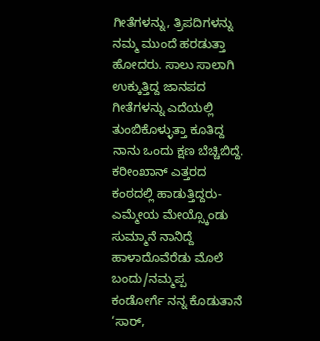ಗೀತೆಗಳನ್ನು, ತ್ರಿಪದಿಗಳನ್ನು ನಮ್ಮ ಮುಂದೆ ಹರಡುತ್ತಾ ಹೋದರು. ಸಾಲು ಸಾಲಾಗಿ ಉಕ್ಕುತ್ತಿದ್ದ ಜಾನಪದ ಗೀತೆಗಳನ್ನು ಎದೆಯಲ್ಲಿ ತುಂಬಿಕೊಳ್ಳುತ್ತಾ ಕೂತಿದ್ದ ನಾನು ಒಂದು ಕ್ಷಣ ಬೆಚ್ಚಿಬಿದ್ದೆ. ಕರೀಂಖಾನ್ ಎತ್ತರದ ಕಂಠದಲ್ಲಿ ಹಾಡುತ್ತಿದ್ದರು-
ಎಮ್ಮೇಯ ಮೇಯ್ಸ್ಕೊಂಡು ಸುಮ್ಮಾನೆ ನಾನಿದ್ದೆ
ಹಾಳಾದೊವೆರೆಡು ಮೊಲೆ ಬಂದು/ನಮ್ಮಪ್ಪ
ಕಂಡೋರ್ಗೆ ನನ್ನ ಕೊಡುತಾನೆ
‘ಸಾರ್,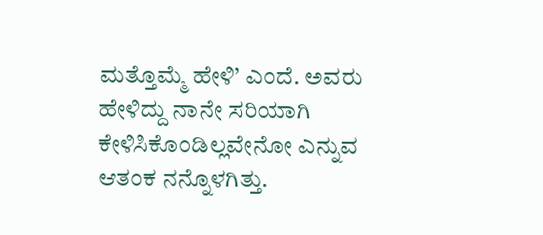ಮತ್ತೊಮ್ಮೆ ಹೇಳಿ’ ಎಂದೆ. ಅವರು ಹೇಳಿದ್ದು ನಾನೇ ಸರಿಯಾಗಿ ಕೇಳಿಸಿಕೊಂಡಿಲ್ಲವೇನೋ ಎನ್ನುವ ಆತಂಕ ನನ್ನೊಳಗಿತ್ತು.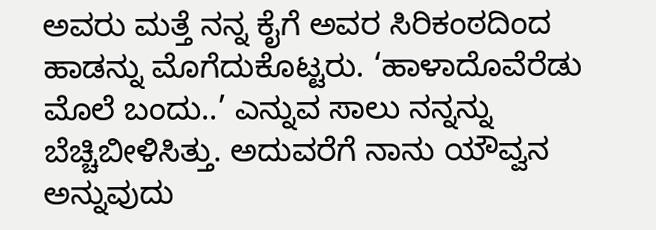ಅವರು ಮತ್ತೆ ನನ್ನ ಕೈಗೆ ಅವರ ಸಿರಿಕಂಠದಿಂದ ಹಾಡನ್ನು ಮೊಗೆದುಕೊಟ್ಟರು. ‘ಹಾಳಾದೊವೆರೆಡು ಮೊಲೆ ಬಂದು..’ ಎನ್ನುವ ಸಾಲು ನನ್ನನ್ನು ಬೆಚ್ಚಿಬೀಳಿಸಿತ್ತು. ಅದುವರೆಗೆ ನಾನು ಯೌವ್ವನ ಅನ್ನುವುದು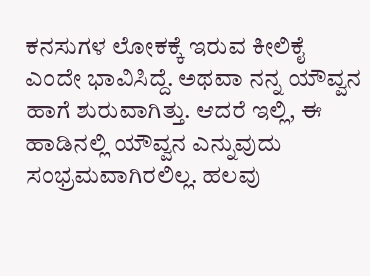ಕನಸುಗಳ ಲೋಕಕ್ಕೆ ಇರುವ ಕೀಲಿಕೈ ಎಂದೇ ಭಾವಿಸಿದ್ದೆ. ಅಥವಾ ನನ್ನ ಯೌವ್ವನ ಹಾಗೆ ಶುರುವಾಗಿತ್ತು. ಆದರೆ ಇಲ್ಲಿ, ಈ ಹಾಡಿನಲ್ಲಿ ಯೌವ್ವನ ಎನ್ನುವುದು ಸಂಭ್ರಮವಾಗಿರಲಿಲ್ಲ. ಹಲವು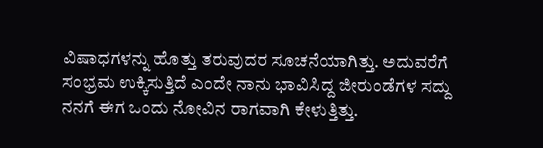ವಿಷಾಧಗಳನ್ನು ಹೊತ್ತು ತರುವುದರ ಸೂಚನೆಯಾಗಿತ್ತು. ಅದುವರೆಗೆ ಸಂಭ್ರಮ ಉಕ್ಕಿಸುತ್ತಿದೆ ಎಂದೇ ನಾನು ಭಾವಿಸಿದ್ದ ಜೀರುಂಡೆಗಳ ಸದ್ದು ನನಗೆ ಈಗ ಒಂದು ನೋವಿನ ರಾಗವಾಗಿ ಕೇಳುತ್ತಿತ್ತು.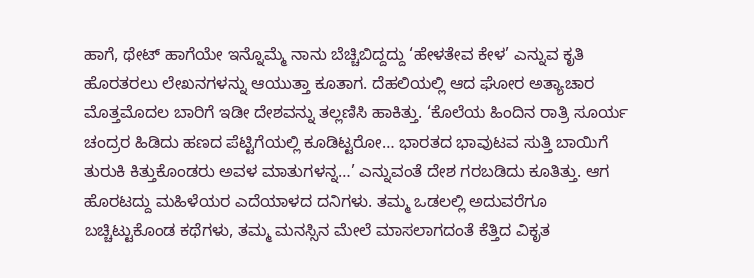ಹಾಗೆ, ಥೇಟ್ ಹಾಗೆಯೇ ಇನ್ನೊಮ್ಮೆ ನಾನು ಬೆಚ್ಚಿಬಿದ್ದದ್ದು ‘ಹೇಳತೇವ ಕೇಳ’ ಎನ್ನುವ ಕೃತಿ ಹೊರತರಲು ಲೇಖನಗಳನ್ನು ಆಯುತ್ತಾ ಕೂತಾಗ. ದೆಹಲಿಯಲ್ಲಿ ಆದ ಘೋರ ಅತ್ಯಾಚಾರ ಮೊತ್ತಮೊದಲ ಬಾರಿಗೆ ಇಡೀ ದೇಶವನ್ನು ತಲ್ಲಣಿಸಿ ಹಾಕಿತ್ತು. ‘ಕೊಲೆಯ ಹಿಂದಿನ ರಾತ್ರಿ ಸೂರ್ಯ ಚಂದ್ರರ ಹಿಡಿದು ಹಣದ ಪೆಟ್ಟಿಗೆಯಲ್ಲಿ ಕೂಡಿಟ್ಟರೋ… ಭಾರತದ ಭಾವುಟವ ಸುತ್ತಿ ಬಾಯಿಗೆ ತುರುಕಿ ಕಿತ್ತುಕೊಂಡರು ಅವಳ ಮಾತುಗಳನ್ನ…’ ಎನ್ನುವಂತೆ ದೇಶ ಗರಬಡಿದು ಕೂತಿತ್ತು. ಆಗ ಹೊರಟದ್ದು ಮಹಿಳೆಯರ ಎದೆಯಾಳದ ದನಿಗಳು. ತಮ್ಮ ಒಡಲಲ್ಲಿ ಅದುವರೆಗೂ ಬಚ್ಚಿಟ್ಟುಕೊಂಡ ಕಥೆಗಳು, ತಮ್ಮ ಮನಸ್ಸಿನ ಮೇಲೆ ಮಾಸಲಾಗದಂತೆ ಕೆತ್ತಿದ ವಿಕೃತ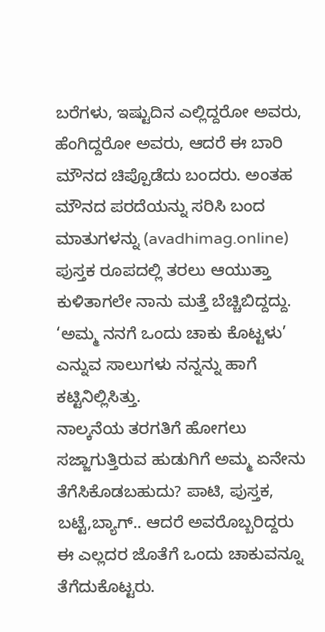ಬರೆಗಳು, ಇಷ್ಟುದಿನ ಎಲ್ಲಿದ್ದರೋ ಅವರು, ಹೆಂಗಿದ್ದರೋ ಅವರು, ಆದರೆ ಈ ಬಾರಿ ಮೌನದ ಚಿಪ್ಪೊಡೆದು ಬಂದರು. ಅಂತಹ ಮೌನದ ಪರದೆಯನ್ನು ಸರಿಸಿ ಬಂದ ಮಾತುಗಳನ್ನು (avadhimag.online) ಪುಸ್ತಕ ರೂಪದಲ್ಲಿ ತರಲು ಆಯುತ್ತಾ ಕುಳಿತಾಗಲೇ ನಾನು ಮತ್ತೆ ಬೆಚ್ಚಿಬಿದ್ದದ್ದು. ‘ಅಮ್ಮ ನನಗೆ ಒಂದು ಚಾಕು ಕೊಟ್ಟಳು’ ಎನ್ನುವ ಸಾಲುಗಳು ನನ್ನನ್ನು ಹಾಗೆ ಕಟ್ಟಿನಿಲ್ಲಿಸಿತ್ತು.
ನಾಲ್ಕನೆಯ ತರಗತಿಗೆ ಹೋಗಲು ಸಜ್ಜಾಗುತ್ತಿರುವ ಹುಡುಗಿಗೆ ಅಮ್ಮ ಏನೇನು ತೆಗೆಸಿಕೊಡಬಹುದು? ಪಾಟಿ, ಪುಸ್ತಕ, ಬಟ್ಟೆ,ಬ್ಯಾಗ್.. ಆದರೆ ಅವರೊಬ್ಬರಿದ್ದರು ಈ ಎಲ್ಲದರ ಜೊತೆಗೆ ಒಂದು ಚಾಕುವನ್ನೂ ತೆಗೆದುಕೊಟ್ಟರು.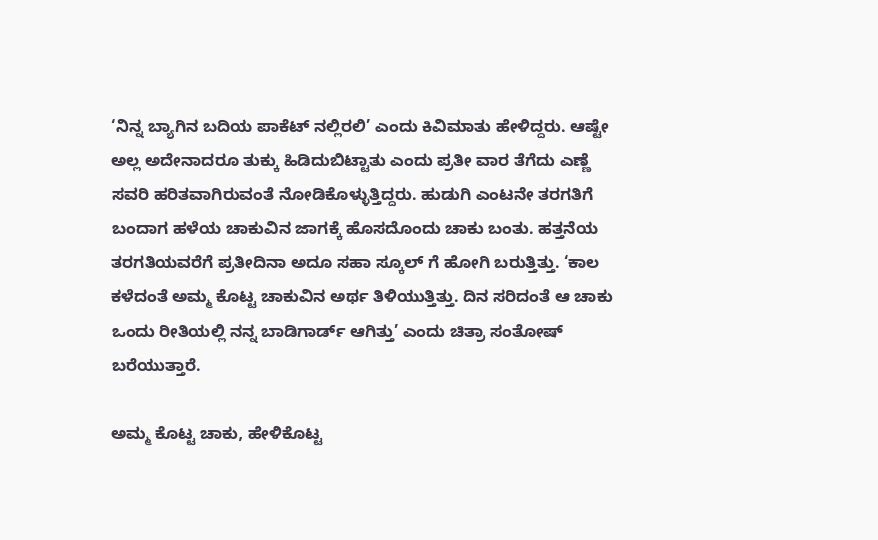‘ನಿನ್ನ ಬ್ಯಾಗಿನ ಬದಿಯ ಪಾಕೆಟ್ ನಲ್ಲಿರಲಿ’ ಎಂದು ಕಿವಿಮಾತು ಹೇಳಿದ್ದರು. ಆಷ್ಟೇ ಅಲ್ಲ ಅದೇನಾದರೂ ತುಕ್ಕು ಹಿಡಿದುಬಿಟ್ಟಾತು ಎಂದು ಪ್ರತೀ ವಾರ ತೆಗೆದು ಎಣ್ಣೆ ಸವರಿ ಹರಿತವಾಗಿರುವಂತೆ ನೋಡಿಕೊಳ್ಳುತ್ತಿದ್ದರು. ಹುಡುಗಿ ಎಂಟನೇ ತರಗತಿಗೆ ಬಂದಾಗ ಹಳೆಯ ಚಾಕುವಿನ ಜಾಗಕ್ಕೆ ಹೊಸದೊಂದು ಚಾಕು ಬಂತು. ಹತ್ತನೆಯ ತರಗತಿಯವರೆಗೆ ಪ್ರತೀದಿನಾ ಅದೂ ಸಹಾ ಸ್ಕೂಲ್ ಗೆ ಹೋಗಿ ಬರುತ್ತಿತ್ತು. ‘ಕಾಲ ಕಳೆದಂತೆ ಅಮ್ಮ ಕೊಟ್ಟ ಚಾಕುವಿನ ಅರ್ಥ ತಿಳಿಯುತ್ತಿತ್ತು. ದಿನ ಸರಿದಂತೆ ಆ ಚಾಕು ಒಂದು ರೀತಿಯಲ್ಲಿ ನನ್ನ ಬಾಡಿಗಾರ್ಡ್ ಆಗಿತ್ತು’ ಎಂದು ಚಿತ್ರಾ ಸಂತೋಷ್ ಬರೆಯುತ್ತಾರೆ.

ಅಮ್ಮ ಕೊಟ್ಟ ಚಾಕು, ಹೇಳಿಕೊಟ್ಟ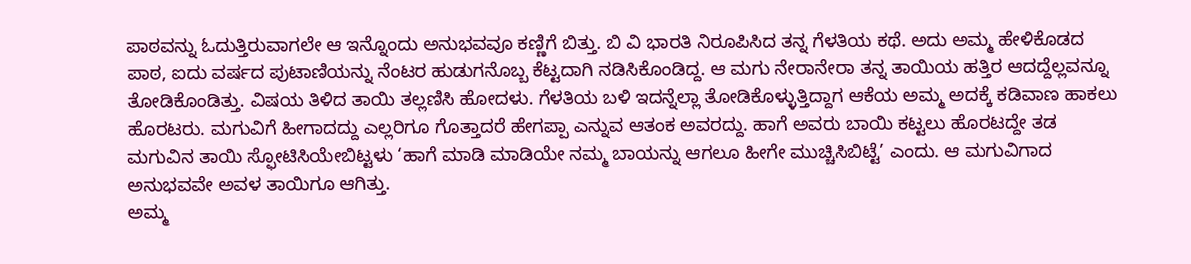ಪಾಠವನ್ನು ಓದುತ್ತಿರುವಾಗಲೇ ಆ ಇನ್ನೊಂದು ಅನುಭವವೂ ಕಣ್ಣಿಗೆ ಬಿತ್ತು. ಬಿ ವಿ ಭಾರತಿ ನಿರೂಪಿಸಿದ ತನ್ನ ಗೆಳತಿಯ ಕಥೆ. ಅದು ಅಮ್ಮ ಹೇಳಿಕೊಡದ ಪಾಠ, ಐದು ವರ್ಷದ ಪುಟಾಣಿಯನ್ನು ನೆಂಟರ ಹುಡುಗನೊಬ್ಬ ಕೆಟ್ಟದಾಗಿ ನಡಿಸಿಕೊಂಡಿದ್ದ. ಆ ಮಗು ನೇರಾನೇರಾ ತನ್ನ ತಾಯಿಯ ಹತ್ತಿರ ಆದದ್ದೆಲ್ಲವನ್ನೂ ತೋಡಿಕೊಂಡಿತ್ತು. ವಿಷಯ ತಿಳಿದ ತಾಯಿ ತಲ್ಲಣಿಸಿ ಹೋದಳು. ಗೆಳತಿಯ ಬಳಿ ಇದನ್ನೆಲ್ಲಾ ತೋಡಿಕೊಳ್ಳುತ್ತಿದ್ದಾಗ ಆಕೆಯ ಅಮ್ಮ ಅದಕ್ಕೆ ಕಡಿವಾಣ ಹಾಕಲು ಹೊರಟರು. ಮಗುವಿಗೆ ಹೀಗಾದದ್ದು ಎಲ್ಲರಿಗೂ ಗೊತ್ತಾದರೆ ಹೇಗಪ್ಪಾ ಎನ್ನುವ ಆತಂಕ ಅವರದ್ದು. ಹಾಗೆ ಅವರು ಬಾಯಿ ಕಟ್ಟಲು ಹೊರಟದ್ದೇ ತಡ ಮಗುವಿನ ತಾಯಿ ಸ್ಫೋಟಿಸಿಯೇಬಿಟ್ಟಳು ‘ಹಾಗೆ ಮಾಡಿ ಮಾಡಿಯೇ ನಮ್ಮ ಬಾಯನ್ನು ಆಗಲೂ ಹೀಗೇ ಮುಚ್ಚಿಸಿಬಿಟ್ಟೆ’ ಎಂದು. ಆ ಮಗುವಿಗಾದ ಅನುಭವವೇ ಅವಳ ತಾಯಿಗೂ ಆಗಿತ್ತು.
ಅಮ್ಮ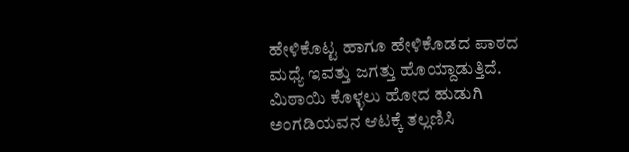ಹೇಳಿಕೊಟ್ಟ ಹಾಗೂ ಹೇಳಿಕೊಡದ ಪಾಠದ ಮಧ್ಯೆ ಇವತ್ತು ಜಗತ್ತು ಹೊಯ್ದಾಡುತ್ತಿದೆ. ಮಿಠಾಯಿ ಕೊಳ್ಳಲು ಹೋದ ಹುಡುಗಿ ಅಂಗಡಿಯವನ ಆಟಕ್ಕೆ ತಲ್ಲಣಿಸಿ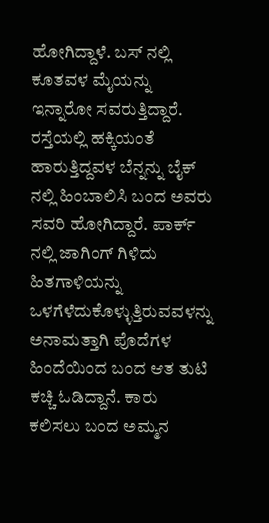ಹೋಗಿದ್ದಾಳೆ. ಬಸ್ ನಲ್ಲಿ ಕೂತವಳ ಮೈಯನ್ನು ಇನ್ನಾರೋ ಸವರುತ್ತಿದ್ದಾರೆ. ರಸ್ತೆಯಲ್ಲಿ ಹಕ್ಕಿಯಂತೆ ಹಾರುತ್ತಿದ್ದವಳ ಬೆನ್ನನ್ನು ಬೈಕ್ ನಲ್ಲಿ ಹಿಂಬಾಲಿಸಿ ಬಂದ ಅವರು ಸವರಿ ಹೋಗಿದ್ದಾರೆ. ಪಾರ್ಕ್ ನಲ್ಲಿ ಜಾಗಿಂಗ್ ಗಿಳಿದು ಹಿತಗಾಳಿಯನ್ನು ಒಳಗೆಳೆದುಕೊಳ್ಳುತ್ತಿರುವವಳನ್ನು ಅನಾಮತ್ತಾಗಿ ಪೊದೆಗಳ ಹಿಂದೆಯಿಂದ ಬಂದ ಆತ ತುಟಿ ಕಚ್ಚಿ ಓಡಿದ್ದಾನೆ. ಕಾರು ಕಲಿಸಲು ಬಂದ ಅಮ್ಮನ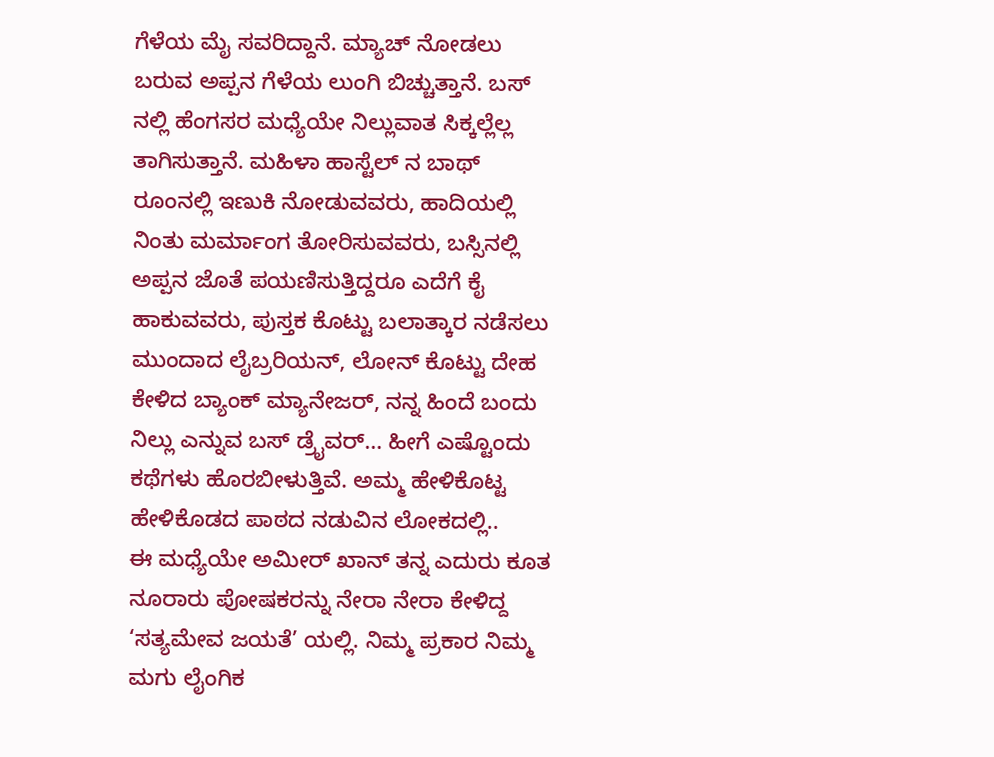ಗೆಳೆಯ ಮೈ ಸವರಿದ್ದಾನೆ. ಮ್ಯಾಚ್ ನೋಡಲು ಬರುವ ಅಪ್ಪನ ಗೆಳೆಯ ಲುಂಗಿ ಬಿಚ್ಚುತ್ತಾನೆ. ಬಸ್ ನಲ್ಲಿ ಹೆಂಗಸರ ಮಧ್ಯೆಯೇ ನಿಲ್ಲುವಾತ ಸಿಕ್ಕಲ್ಲೆಲ್ಲ ತಾಗಿಸುತ್ತಾನೆ. ಮಹಿಳಾ ಹಾಸ್ಟೆಲ್ ನ ಬಾಥ್ ರೂಂನಲ್ಲಿ ಇಣುಕಿ ನೋಡುವವರು, ಹಾದಿಯಲ್ಲಿ ನಿಂತು ಮರ್ಮಾಂಗ ತೋರಿಸುವವರು, ಬಸ್ಸಿನಲ್ಲಿ ಅಪ್ಪನ ಜೊತೆ ಪಯಣಿಸುತ್ತಿದ್ದರೂ ಎದೆಗೆ ಕೈ ಹಾಕುವವರು, ಪುಸ್ತಕ ಕೊಟ್ಟು ಬಲಾತ್ಕಾರ ನಡೆಸಲು ಮುಂದಾದ ಲೈಬ್ರರಿಯನ್, ಲೋನ್ ಕೊಟ್ಟು ದೇಹ ಕೇಳಿದ ಬ್ಯಾಂಕ್ ಮ್ಯಾನೇಜರ್, ನನ್ನ ಹಿಂದೆ ಬಂದು ನಿಲ್ಲು ಎನ್ನುವ ಬಸ್ ಡ್ರೈವರ್… ಹೀಗೆ ಎಷ್ಟೊಂದು ಕಥೆಗಳು ಹೊರಬೀಳುತ್ತಿವೆ. ಅಮ್ಮ ಹೇಳಿಕೊಟ್ಟ ಹೇಳಿಕೊಡದ ಪಾಠದ ನಡುವಿನ ಲೋಕದಲ್ಲಿ..
ಈ ಮಧ್ಯೆಯೇ ಅಮೀರ್ ಖಾನ್ ತನ್ನ ಎದುರು ಕೂತ ನೂರಾರು ಪೋಷಕರನ್ನು ನೇರಾ ನೇರಾ ಕೇಳಿದ್ದ ‘ಸತ್ಯಮೇವ ಜಯತೆ’ ಯಲ್ಲಿ. ನಿಮ್ಮ ಪ್ರಕಾರ ನಿಮ್ಮ ಮಗು ಲೈಂಗಿಕ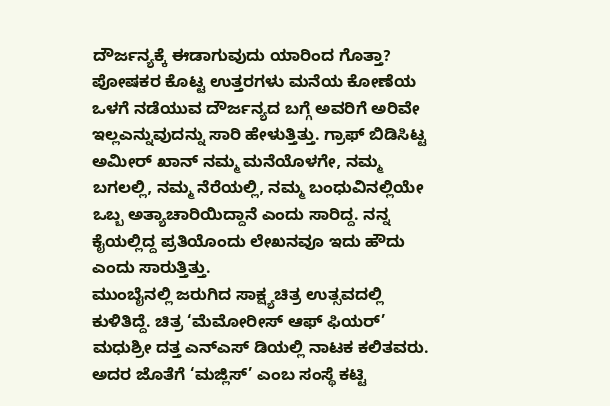ದೌರ್ಜನ್ಯಕ್ಕೆ ಈಡಾಗುವುದು ಯಾರಿಂದ ಗೊತ್ತಾ? ಪೋಷಕರ ಕೊಟ್ಟ ಉತ್ತರಗಳು ಮನೆಯ ಕೋಣೆಯ ಒಳಗೆ ನಡೆಯುವ ದೌರ್ಜನ್ಯದ ಬಗ್ಗೆ ಅವರಿಗೆ ಅರಿವೇ ಇಲ್ಲಎನ್ನುವುದನ್ನು ಸಾರಿ ಹೇಳುತ್ತಿತ್ತು. ಗ್ರಾಫ್ ಬಿಡಿಸಿಟ್ಟ ಅಮೀರ್ ಖಾನ್ ನಮ್ಮ ಮನೆಯೊಳಗೇ, ನಮ್ಮ ಬಗಲಲ್ಲಿ, ನಮ್ಮ ನೆರೆಯಲ್ಲಿ, ನಮ್ಮ ಬಂಧುವಿನಲ್ಲಿಯೇ ಒಬ್ಬ ಅತ್ಯಾಚಾರಿಯಿದ್ದಾನೆ ಎಂದು ಸಾರಿದ್ದ. ನನ್ನ ಕೈಯಲ್ಲಿದ್ದ ಪ್ರತಿಯೊಂದು ಲೇಖನವೂ ಇದು ಹೌದು ಎಂದು ಸಾರುತ್ತಿತ್ತು.
ಮುಂಬೈನಲ್ಲಿ ಜರುಗಿದ ಸಾಕ್ಷ್ಯಚಿತ್ರ ಉತ್ಸವದಲ್ಲಿ ಕುಳಿತಿದ್ದೆ. ಚಿತ್ರ ‘ಮೆಮೋರೀಸ್ ಆಫ್ ಫಿಯರ್’ ಮಧುಶ್ರೀ ದತ್ತ ಎನ್ಎಸ್ ಡಿಯಲ್ಲಿ ನಾಟಕ ಕಲಿತವರು. ಅದರ ಜೊತೆಗೆ ‘ಮಜ್ಲಿಸ್’ ಎಂಬ ಸಂಸ್ಥೆ ಕಟ್ಟಿ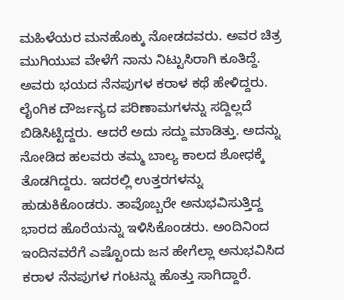ಮಹಿಳೆಯರ ಮನಹೊಕ್ಕು ನೋಡದವರು. ಅವರ ಚಿತ್ರ ಮುಗಿಯುವ ವೇಳೆಗೆ ನಾನು ನಿಟ್ಟುಸಿರಾಗಿ ಕೂತಿದ್ದೆ. ಅವರು ಭಯದ ನೆನಪುಗಳ ಕರಾಳ ಕಥೆ ಹೇಳಿದ್ದರು. ಲೈಂಗಿಕ ದೌರ್ಜನ್ಯದ ಪರಿಣಾಮಗಳನ್ನು ಸದ್ದಿಲ್ಲದೆ ಬಿಡಿಸಿಟ್ಟಿದ್ದರು. ಆದರೆ ಅದು ಸದ್ದು ಮಾಡಿತ್ತು. ಅದನ್ನು ನೋಡಿದ ಹಲವರು ತಮ್ಮ ಬಾಲ್ಯ ಕಾಲದ ಶೋಧಕ್ಕೆ ತೊಡಗಿದ್ದರು. ಇದರಲ್ಲಿ ಉತ್ತರಗಳನ್ನು ಹುಡುಕಿಕೊಂಡರು. ತಾವೊಬ್ಬರೇ ಅನುಭವಿಸುತ್ತಿದ್ದ ಭಾರದ ಹೊರೆಯನ್ನು ಇಳಿಸಿಕೊಂಡರು. ಅಂದಿನಿಂದ ಇಂದಿನವರೆಗೆ ಎಷ್ಟೊಂದು ಜನ ಹೇಗೆಲ್ಲಾ ಅನುಭವಿಸಿದ ಕರಾಳ ನೆನಪುಗಳ ಗಂಟನ್ನು ಹೊತ್ತು ಸಾಗಿದ್ದಾರೆ.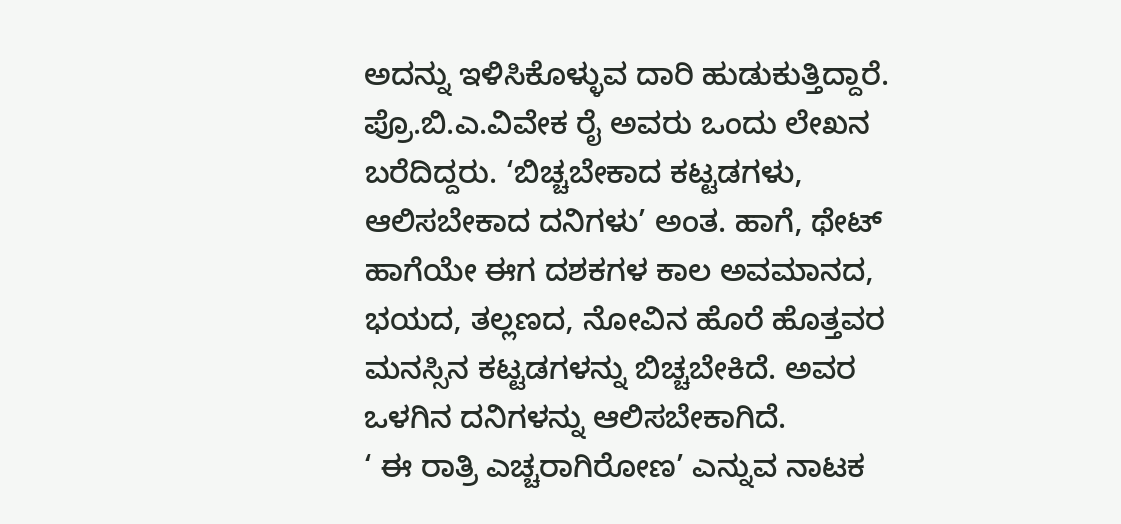ಅದನ್ನು ಇಳಿಸಿಕೊಳ್ಳುವ ದಾರಿ ಹುಡುಕುತ್ತಿದ್ದಾರೆ. ಪ್ರೊ.ಬಿ.ಎ.ವಿವೇಕ ರೈ ಅವರು ಒಂದು ಲೇಖನ ಬರೆದಿದ್ದರು. ‘ಬಿಚ್ಚಬೇಕಾದ ಕಟ್ಟಡಗಳು, ಆಲಿಸಬೇಕಾದ ದನಿಗಳು’ ಅಂತ. ಹಾಗೆ, ಥೇಟ್ ಹಾಗೆಯೇ ಈಗ ದಶಕಗಳ ಕಾಲ ಅವಮಾನದ, ಭಯದ, ತಲ್ಲಣದ, ನೋವಿನ ಹೊರೆ ಹೊತ್ತವರ ಮನಸ್ಸಿನ ಕಟ್ಟಡಗಳನ್ನು ಬಿಚ್ಚಬೇಕಿದೆ. ಅವರ ಒಳಗಿನ ದನಿಗಳನ್ನು ಆಲಿಸಬೇಕಾಗಿದೆ.
‘ ಈ ರಾತ್ರಿ ಎಚ್ಚರಾಗಿರೋಣ’ ಎನ್ನುವ ನಾಟಕ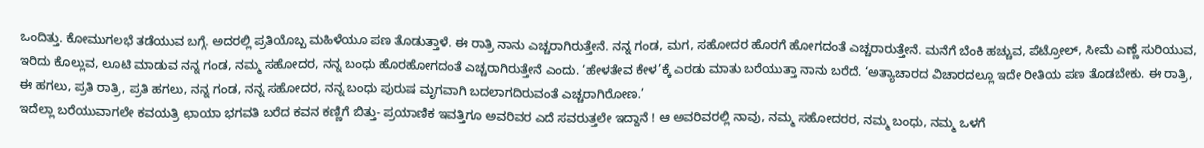ಒಂದಿತ್ತು. ಕೋಮುಗಲಭೆ ತಡೆಯುವ ಬಗ್ಗೆ. ಅದರಲ್ಲಿ ಪ್ರತಿಯೊಬ್ಬ ಮಹಿಳೆಯೂ ಪಣ ತೊಡುತ್ತಾಳೆ. ಈ ರಾತ್ರಿ ನಾನು ಎಚ್ಚರಾಗಿರುತ್ತೇನೆ. ನನ್ನ ಗಂಡ, ಮಗ, ಸಹೋದರ ಹೊರಗೆ ಹೋಗದಂತೆ ಎಚ್ಚರಾರುತ್ತೇನೆ. ಮನೆಗೆ ಬೆಂಕಿ ಹಚ್ಚುವ, ಪೆಟ್ರೋಲ್, ಸೀಮೆ ಎಣ್ಣೆ ಸುರಿಯುವ, ಇರಿದು ಕೊಲ್ಲುವ, ಲೂಟಿ ಮಾಡುವ ನನ್ನ ಗಂಡ, ನಮ್ಮ ಸಹೋದರ, ನನ್ನ ಬಂಧು ಹೊರಹೋಗದಂತೆ ಎಚ್ಚರಾಗಿರುತ್ತೇನೆ ಎಂದು. ‘ಹೇಳತೇವ ಕೇಳ’ಕ್ಕೆ ಎರಡು ಮಾತು ಬರೆಯುತ್ತಾ ನಾನು ಬರೆದೆ. ‘ಅತ್ಯಾಚಾರದ ವಿಚಾರದಲ್ಲೂ ಇದೇ ರೀತಿಯ ಪಣ ತೊಡಬೇಕು. ಈ ರಾತ್ರಿ, ಈ ಹಗಲು, ಪ್ರತಿ ರಾತ್ರಿ, ಪ್ರತಿ ಹಗಲು, ನನ್ನ ಗಂಡ, ನನ್ನ ಸಹೋದರ, ನನ್ನ ಬಂಧು ಪುರುಷ ಮೃಗವಾಗಿ ಬದಲಾಗದಿರುವಂತೆ ಎಚ್ಚರಾಗಿರೋಣ.’
ಇದೆಲ್ಲಾ ಬರೆಯುವಾಗಲೇ ಕವಯತ್ರಿ ಛಾಯಾ ಭಗವತಿ ಬರೆದ ಕವನ ಕಣ್ಣಿಗೆ ಬಿತ್ತು- ಪ್ರಯಾಣಿಕ ಇವತ್ತಿಗೂ ಅವರಿವರ ಎದೆ ಸವರುತ್ತಲೇ ಇದ್ದಾನೆ ! ಆ ಅವರಿವರಲ್ಲಿ ನಾವು, ನಮ್ಮ ಸಹೋದರರ, ನಮ್ಮ ಬಂಧು, ನಮ್ಮ ಒಳಗೆ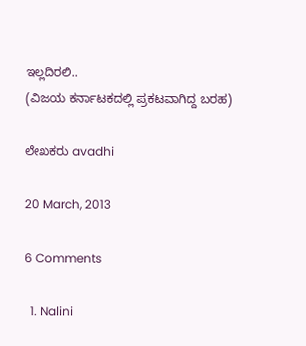ಇಲ್ಲದಿರಲಿ..
(ವಿಜಯ ಕರ್ನಾಟಕದಲ್ಲಿ ಪ್ರಕಟವಾಗಿದ್ದ ಬರಹ)

ಲೇಖಕರು avadhi

20 March, 2013

6 Comments

  1. Nalini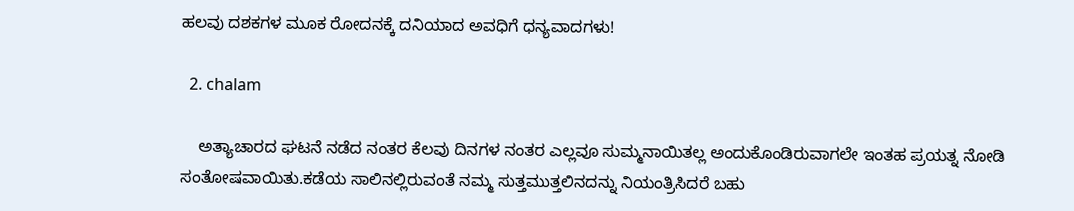ಹಲವು ದಶಕಗಳ ಮೂಕ ರೋದನಕ್ಕೆ ದನಿಯಾದ ಅವಧಿಗೆ ಧನ್ಯವಾದಗಳು!

  2. chalam

    ಅತ್ಯಾಚಾರದ ಘಟನೆ ನಡೆದ ನಂತರ ಕೆಲವು ದಿನಗಳ ನಂತರ ಎಲ್ಲವೂ ಸುಮ್ಮನಾಯಿತಲ್ಲ ಅಂದುಕೊಂಡಿರುವಾಗಲೇ ಇಂತಹ ಪ್ರಯತ್ನ ನೋಡಿ ಸಂತೋಷವಾಯಿತು.ಕಡೆಯ ಸಾಲಿನಲ್ಲಿರುವಂತೆ ನಮ್ಮ ಸುತ್ತಮುತ್ತಲಿನದನ್ನು ನಿಯಂತ್ರಿಸಿದರೆ ಬಹು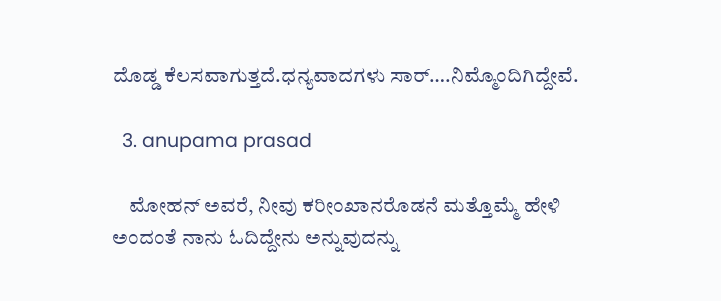ದೊಡ್ಡ ಕೆಲಸವಾಗುತ್ತದೆ.ಧನ್ಯವಾದಗಳು ಸಾರ್….ನಿಮ್ಮೊಂದಿಗಿದ್ದೇವೆ.

  3. anupama prasad

    ಮೋಹನ್ ಅವರೆ, ನೀವು ಕರೀಂಖಾನರೊಡನೆ ಮತ್ತೊಮ್ಮೆ ಹೇಳಿ ಅಂದಂತೆ ನಾನು ಓದಿದ್ದೇನು ಅನ್ನುವುದನ್ನು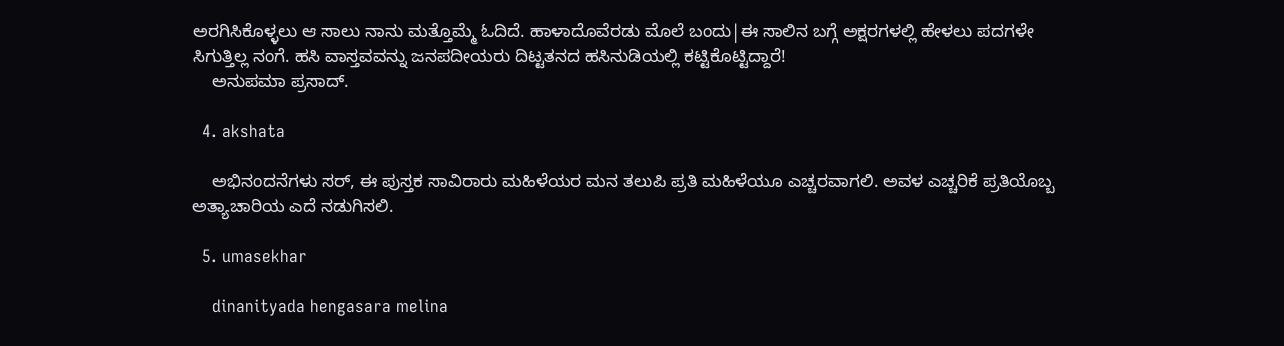ಅರಗಿಸಿಕೊಳ್ಳಲು ಆ ಸಾಲು ನಾನು ಮತ್ತೊಮ್ಮೆ ಓದಿದೆ. ಹಾಳಾದೊವೆರಡು ಮೊಲೆ ಬಂದು|ಈ ಸಾಲಿನ ಬಗ್ಗೆ ಅಕ್ಷರಗಳಲ್ಲಿ ಹೇಳಲು ಪದಗಳೇ ಸಿಗುತ್ತಿಲ್ಲ ನಂಗೆ. ಹಸಿ ವಾಸ್ತವವನ್ನು ಜನಪದೀಯರು ದಿಟ್ಟತನದ ಹಸಿನುಡಿಯಲ್ಲಿ ಕಟ್ಟಿಕೊಟ್ಟಿದ್ದಾರೆ!
    ಅನುಪಮಾ ಪ್ರಸಾದ್.

  4. akshata

    ಅಭಿನಂದನೆಗಳು ಸರ್, ಈ ಪುಸ್ತಕ ಸಾವಿರಾರು ಮಹಿಳೆಯರ ಮನ ತಲುಪಿ ಪ್ರತಿ ಮಹಿಳೆಯೂ ಎಚ್ಚರವಾಗಲಿ. ಅವಳ ಎಚ್ಚರಿಕೆ ಪ್ರತಿಯೊಬ್ಬ ಅತ್ಯಾಚಾರಿಯ ಎದೆ ನಡುಗಿಸಲಿ.

  5. umasekhar

    dinanityada hengasara melina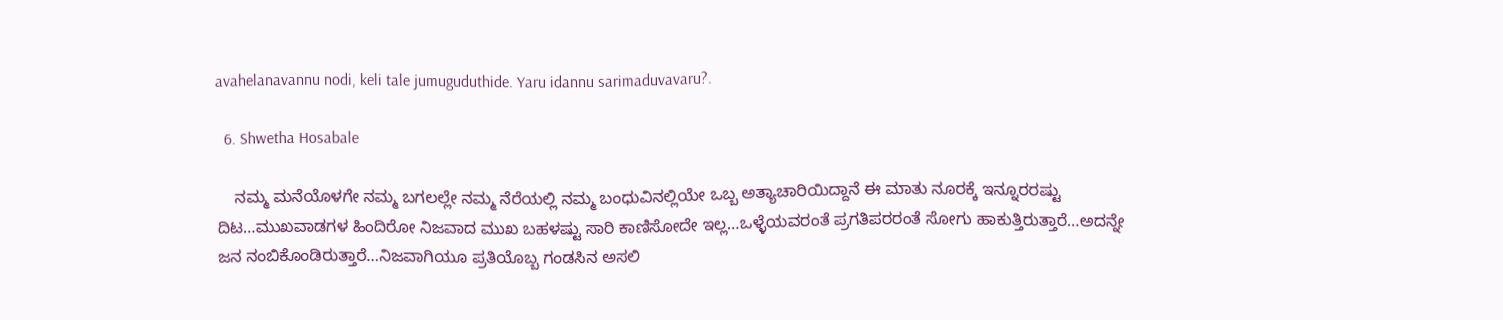avahelanavannu nodi, keli tale jumuguduthide. Yaru idannu sarimaduvavaru?.

  6. Shwetha Hosabale

    ನಮ್ಮ ಮನೆಯೊಳಗೇ ನಮ್ಮ ಬಗಲಲ್ಲೇ ನಮ್ಮ ನೆರೆಯಲ್ಲಿ ನಮ್ಮ ಬಂಧುವಿನಲ್ಲಿಯೇ ಒಬ್ಬ ಅತ್ಯಾಚಾರಿಯಿದ್ದಾನೆ ಈ ಮಾತು ನೂರಕ್ಕೆ ಇನ್ನೂರರಷ್ಟು ದಿಟ…ಮುಖವಾಡಗಳ ಹಿಂದಿರೋ ನಿಜವಾದ ಮುಖ ಬಹಳಷ್ಟು ಸಾರಿ ಕಾಣಿಸೋದೇ ಇಲ್ಲ…ಒಳ್ಳೆಯವರಂತೆ ಪ್ರಗತಿಪರರಂತೆ ಸೋಗು ಹಾಕುತ್ತಿರುತ್ತಾರೆ…ಅದನ್ನೇ ಜನ ನಂಬಿಕೊಂಡಿರುತ್ತಾರೆ…ನಿಜವಾಗಿಯೂ ಪ್ರತಿಯೊಬ್ಬ ಗಂಡಸಿನ ಅಸಲಿ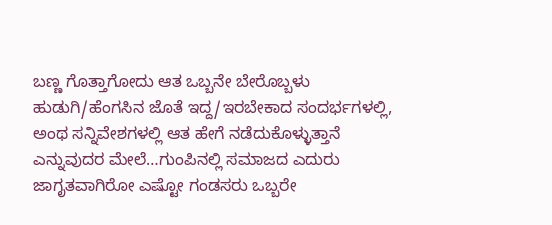ಬಣ್ಣ ಗೊತ್ತಾಗೋದು ಆತ ಒಬ್ಬನೇ ಬೇರೊಬ್ಬಳು ಹುಡುಗಿ/ಹೆಂಗಸಿನ ಜೊತೆ ಇದ್ದ/ಇರಬೇಕಾದ ಸಂದರ್ಭಗಳಲ್ಲಿ, ಅಂಥ ಸನ್ನಿವೇಶಗಳಲ್ಲಿ ಆತ ಹೇಗೆ ನಡೆದುಕೊಳ್ಳುತ್ತಾನೆ ಎನ್ನುವುದರ ಮೇಲೆ…ಗುಂಪಿನಲ್ಲಿ ಸಮಾಜದ ಎದುರು ಜಾಗೃತವಾಗಿರೋ ಎಷ್ಟೋ ಗಂಡಸರು ಒಬ್ಬರೇ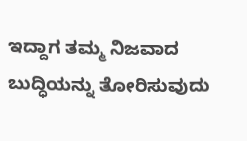ಇದ್ದಾಗ ತಮ್ಮ ನಿಜವಾದ ಬುದ್ಧಿಯನ್ನು ತೋರಿಸುವುದು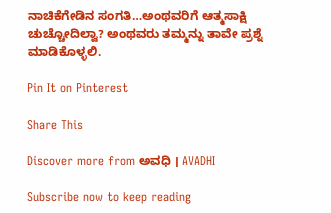ನಾಚಿಕೆಗೇಡಿನ ಸಂಗತಿ…ಅಂಥವರಿಗೆ ಆತ್ಮಸಾಕ್ಷಿ ಚುಚ್ಚೋದಿಲ್ವಾ? ಅಂಥವರು ತಮ್ಮನ್ನು ತಾವೇ ಪ್ರಶ್ನೆ ಮಾಡಿಕೊಳ್ಳಲಿ.

Pin It on Pinterest

Share This

Discover more from ಅವಧಿ । AVADHI

Subscribe now to keep reading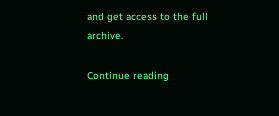and get access to the full archive.

Continue reading